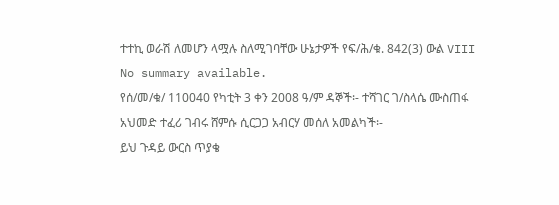ተተኪ ወራሽ ለመሆን ላሟሉ ስለሚገባቸው ሁኔታዎች የፍ/ሕ/ቁ. 842(3) ውል VIII
No summary available.
የሰ/መ/ቁ/ 110040 የካቲት 3 ቀን 2008 ዓ/ም ዳኞች፡- ተሻገር ገ/ስላሴ ሙስጠፋ አህመድ ተፈሪ ገብሩ ሸምሱ ሲርጋጋ አብርሃ መሰለ አመልካች፡-
ይህ ጉዳይ ውርስ ጥያቄ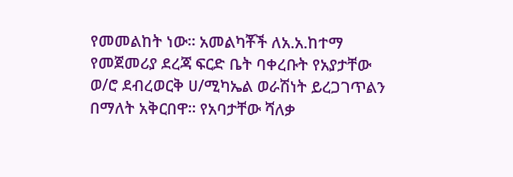የመመልከት ነው። አመልካቾች ለአ.አ.ከተማ የመጀመሪያ ደረጃ ፍርድ ቤት ባቀረቡት የአያታቸው ወ/ሮ ደብረወርቅ ሀ/ሚካኤል ወራሽነት ይረጋገጥልን በማለት አቅርበዋ። የአባታቸው ሻለቃ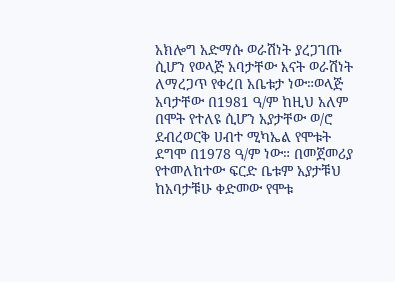አክሎግ አድማሱ ወራሽነት ያረጋገጡ ሲሆን የወላጅ አባታቸው እናት ወራሽነት ለማረጋጥ የቀረበ አቤቱታ ነው።ወላጅ አባታቸው በ1981 ዓ/ም ከዚህ አለም በሞት የተለዩ ሲሆን አያታቸው ወ/ሮ ደብረወርቅ ሀብተ ሚካኤል የሞቱት ደግሞ በ1978 ዓ/ም ነው። በመጀመሪያ የተመለከተው ፍርድ ቤቱም አያታቹህ ከአባታቹሁ ቀድመው የሞቱ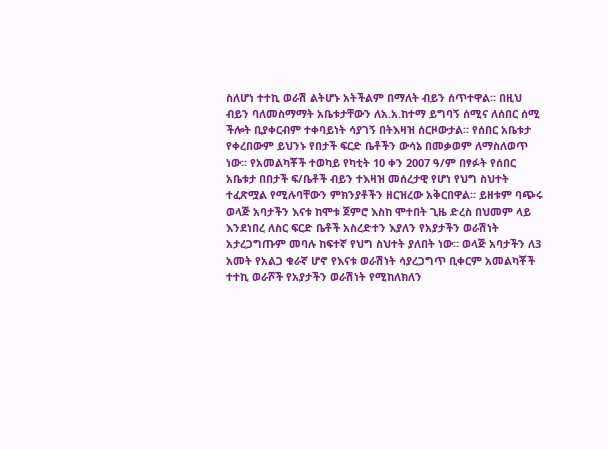ስለሆነ ተተኪ ወራሽ ልትሆኑ አትችልም በማለት ብይን ሰጥተዋል። በዚህ ብይን ባለመስማማት አቤቱታቸውን ለአ.አ.ከተማ ይግባኝ ሰሚና ለሰበር ሰሚ ችሎት ቢያቀርብም ተቀባይነት ሳያገኝ በትእዛዝ ሰርዞውታል። የሰበር አቤቱታ የቀረበውም ይህንኑ የበታች ፍርድ ቤቶችን ውሳኔ በመቃወም ለማስለወጥ ነው። የአመልካቾች ተወካይ የካቲት 10 ቀን 2007 ዓ/ም በፃፉት የሰበር አቤቱታ በበታች ፍ/ቤቶች ብይን ተእዛዝ መሰረታዊ የሆነ የህግ ስህተት ተፈጽሟል የሚሉባቸውን ምክንያቶችን ዘርዝረው አቅርበዋል። ይዘቱም ባጭሩ ወላጅ አባታችን እናቱ ከሞቱ ጀምሮ እስከ ሞተበት ጊዜ ድረስ በህመም ላይ እንደነበረ ለስር ፍርድ ቤቶች አስረድተን እያለን የአያታችን ወራሽነት አታረጋግጡም መባሉ ከፍተኛ የህግ ስህተት ያለበት ነው። ወላጅ አባታችን ለ3 አመት የአልጋ ቁራኛ ሆኖ የእናቱ ወራሽነት ሳያረጋግጥ ቢቀርም አመልካቾች ተተኪ ወራሾች የአያታችን ወራሽነት የሚከለክለን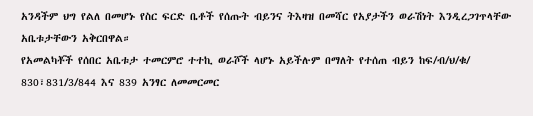አንዳችም ህግ የልለ በመሆኑ የስር ፍርድ ቤቶች የሰጡት ብይንና ትእዛዝ በመሻር የአያታችን ወራሽነት እንዲረጋገጥላቸው አቤቱታቸውን አቅርበዋል።
የአመልካቾች የሰበር አቤቱታ ተመርምሮ ተተኪ ወራሾች ላሆኑ አይችሉም በማለት የተሰጠ ብይን ከፍ/ብ/ህ/ቁ/ 830፣831/3/844 እና 839 አንፃር ለመመርመር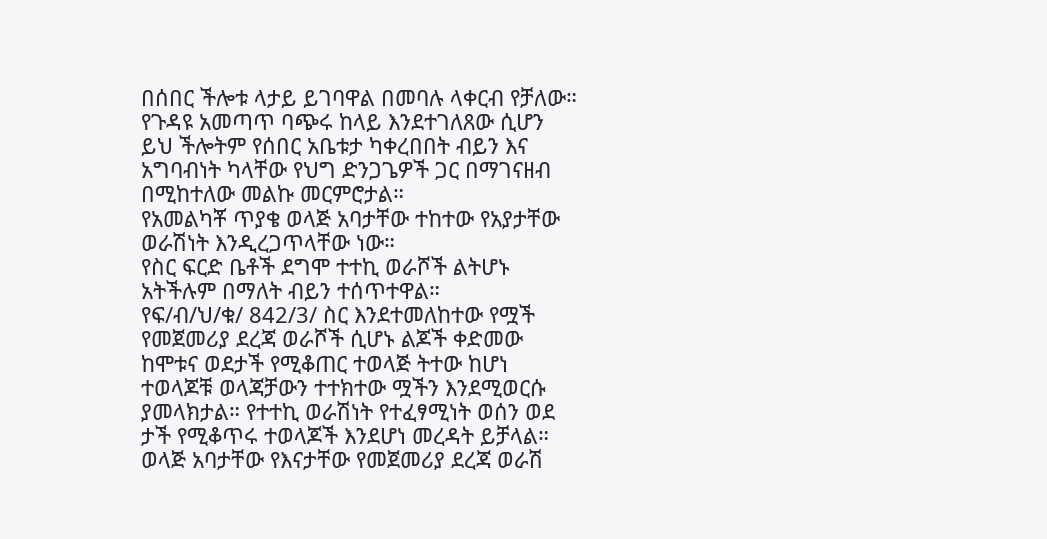በሰበር ችሎቱ ላታይ ይገባዋል በመባሉ ላቀርብ የቻለው። የጉዳዩ አመጣጥ ባጭሩ ከላይ እንደተገለጸው ሲሆን ይህ ችሎትም የሰበር አቤቱታ ካቀረበበት ብይን እና አግባብነት ካላቸው የህግ ድንጋጌዎች ጋር በማገናዘብ በሚከተለው መልኩ መርምሮታል።
የአመልካቾ ጥያቄ ወላጅ አባታቸው ተከተው የአያታቸው ወራሽነት እንዲረጋጥላቸው ነው።
የስር ፍርድ ቤቶች ደግሞ ተተኪ ወራሾች ልትሆኑ አትችሉም በማለት ብይን ተሰጥተዋል።
የፍ/ብ/ህ/ቁ/ 842/3/ ስር እንደተመለከተው የሟች የመጀመሪያ ደረጃ ወራሾች ሲሆኑ ልጆች ቀድመው ከሞቱና ወደታች የሚቆጠር ተወላጅ ትተው ከሆነ ተወላጆቹ ወላጃቻውን ተተክተው ሟችን እንደሚወርሱ ያመላክታል። የተተኪ ወራሽነት የተፈፃሚነት ወሰን ወደ ታች የሚቆጥሩ ተወላጆች እንደሆነ መረዳት ይቻላል። ወላጅ አባታቸው የእናታቸው የመጀመሪያ ደረጃ ወራሽ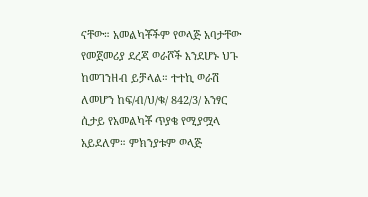ናቸው። አመልካቾችም የወላጅ አባታቸው የመጀመሪያ ደረጃ ወራሾች እንደሆኑ ህጉ ከመገንዘብ ይቻላል። ተተኪ ወራሽ ለመሆን ከፍ/ብ/ህ/ቁ/ 842/3/ አንፃር ሲታይ የአመልካቾ ጥያቄ የሚያሟላ አይደለም። ምክንያቱም ወላጅ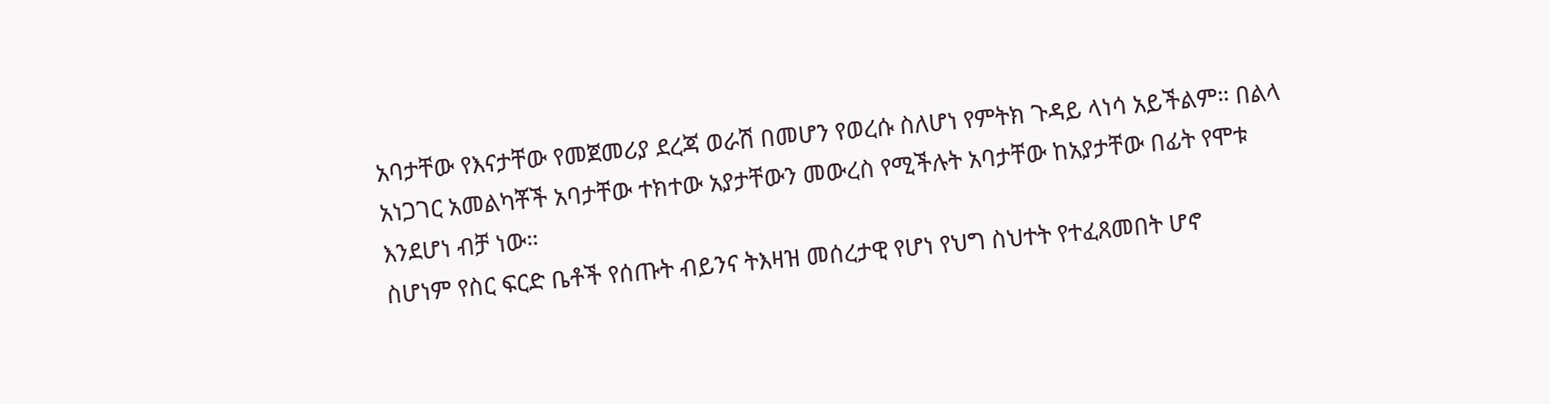አባታቸው የእናታቸው የመጀመሪያ ደረጃ ወራሽ በመሆን የወረሱ ስለሆነ የምትክ ጉዳይ ላነሳ አይችልም። በልላ አነጋገር አመልካቾች አባታቸው ተክተው አያታቸውን መውረስ የሚችሉት አባታቸው ከአያታቸው በፊት የሞቱ እንደሆነ ብቻ ነው።
ስሆነም የስር ፍርድ ቤቶች የሰጡት ብይንና ትእዛዝ መሰረታዊ የሆነ የህግ ስህተት የተፈጸመበት ሆኖ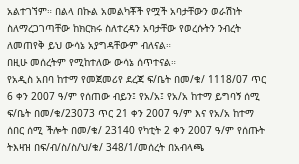አልተገኘም። በልላ በኩል አመልካቾች የሟች አባታቸውን ወራሽነት ስለማረጋገጣቸው ከክርክሩ ስለተረዳን አባታቸው የወረሱትን ንብረት ለመጠየቅ ይህ ውሳኔ አያግዳቸውም ብለናል።
በዚሁ መሰረትም የሚከተለው ውሳኔ ሰጥተናል።
የአዲስ አበባ ከተማ የመጀመሪየ ደረጃ ፍ/ቤት በመ/ቁ/ 1118/07 ጥር 6 ቀን 2007 ዓ/ም የሰጠው ብይን፤ የአ/አ፤ የአ/አ ከተማ ይግባኝ ሰሚ ፍ/ቤት በመ/ቁ/23073 ጥር 21 ቀን 2007 ዓ/ም እና የአ/አ ከተማ ሰበር ሰሚ ችሎት በመ/ቁ/ 23140 የካቲት 2 ቀን 2007 ዓ/ም የሰጡት ትእዛዝ በፍ/ብ/ስ/ስ/ህ/ቁ/ 348/1/መሰረት በአብላጫ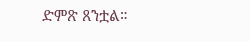ድምጽ ጸንቷል።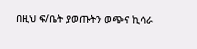በዚህ ፍ/ቤት ያወጡትን ወጭና ኪሳራ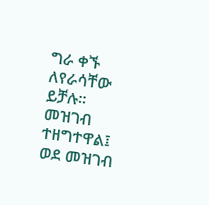ግራ ቀኙ ለየራሳቸው ይቻሉ።
መዝገብ ተዘግተዋል፤ ወደ መዝገብ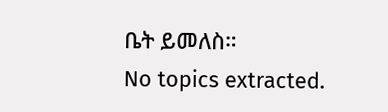ቤት ይመለስ።
No topics extracted.